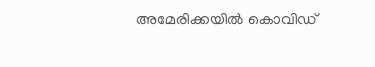അമേരിക്കയില്‍ കൊവിഡ്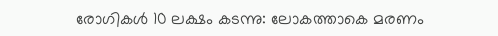രോഗികള്‍ 10 ലക്ഷം കടന്നു: ലോകത്താകെ മരണം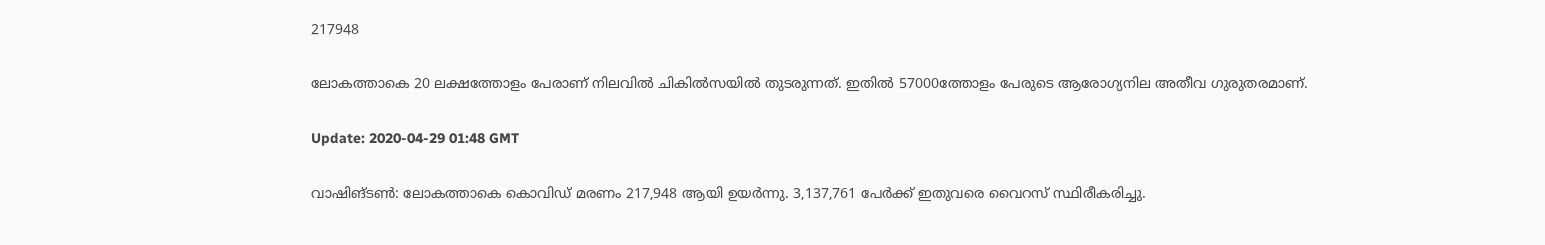217948

ലോകത്താകെ 20 ലക്ഷത്തോളം പേരാണ് നിലവിൽ ചികിൽസയിൽ തുടരുന്നത്. ഇതിൽ 57000ത്തോളം പേരുടെ ആരോഗ്യനില അതീവ ഗുരുതരമാണ്.

Update: 2020-04-29 01:48 GMT

വാഷിങ്ടൺ: ലോകത്താകെ കൊവിഡ് മരണം 217,948 ആയി ഉയർന്നു. 3,137,761 പേർക്ക് ഇതുവരെ വൈറസ് സ്ഥിരീകരിച്ചു.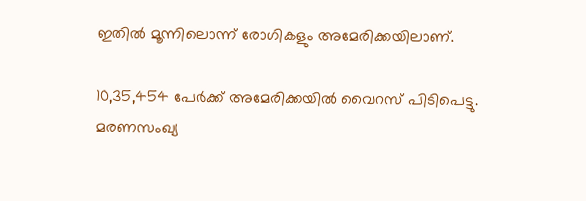ഇതിൽ മൂന്നിലൊന്ന് രോഗികളും അമേരിക്കയിലാണ്.

10,35,454 പേർക്ക് അമേരിക്കയിൽ വൈറസ് പിടിപെട്ടു. മരണസംഖ്യ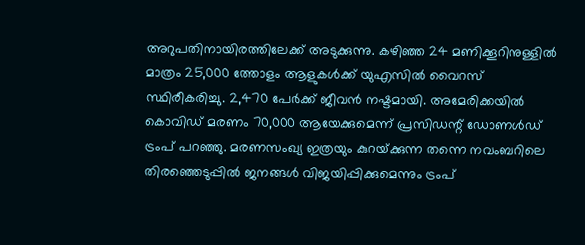അറുപതിനായിരത്തിലേക്ക് അടുക്കുന്നു. കഴിഞ്ഞ 24 മണിക്കൂറിനുള്ളിൽ മാത്രം 25,000 ത്തോളം ആളുകൾക്ക് യുഎസിൽ വൈറസ് സ്ഥിരീകരിച്ചു. 2,470 പേർക്ക് ജീവൻ നഷ്ടമായി. അമേരിക്കയിൽ കൊവിഡ്‌ മരണം 70,000 ആയേക്കുമെന്ന്‌ പ്രസിഡന്റ്‌ ഡോണൾഡ്‌ ട്രംപ് പറഞ്ഞു‌. മരണസംഖ്യ ഇത്രയും കുറയ്‌ക്കുന്ന തന്നെ നവംബറിലെ തിരഞ്ഞെടുപ്പിൽ ജനങ്ങൾ വിജയിപ്പിക്കുമെന്നും ട്രംപ്‌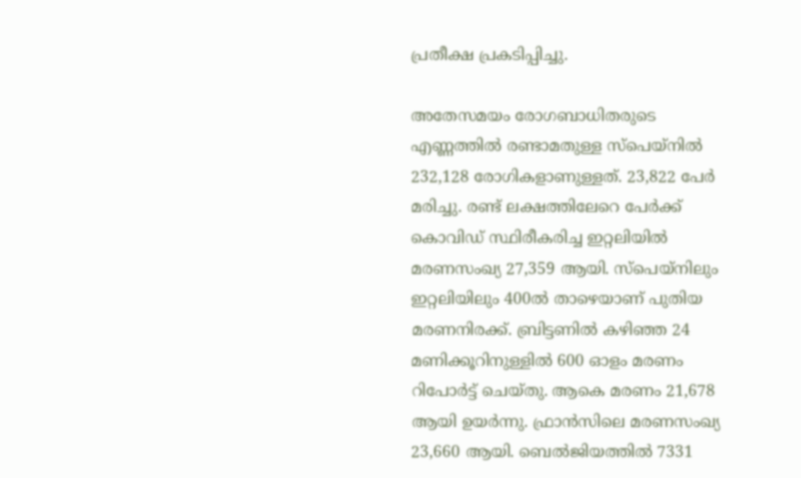പ്രതീക്ഷ പ്രകടിപ്പിച്ചു.

അതേസമയം രോഗബാധിതരുടെ എണ്ണത്തിൽ രണ്ടാമതുള്ള സ്പെയ്നിൽ 232,128 രോഗികളാണുള്ളത്. 23,822 പേർ മരിച്ചു. രണ്ട് ലക്ഷത്തിലേറെ പേർക്ക് കൊവിഡ് സ്ഥിരീകരിച്ച ഇറ്റലിയിൽ മരണസംഖ്യ 27,359 ആയി. സ്പെയ്നിലും ഇറ്റലിയിലും 400ൽ താഴെയാണ് പുതിയ മരണനിരക്ക്. ബ്രിട്ടണിൽ കഴിഞ്ഞ 24 മണിക്കൂറിനുള്ളിൽ 600 ഓളം മരണം റിപോർട്ട് ചെയ്തു. ആകെ മരണം 21,678 ആയി ഉയർന്നു. ഫ്രാൻസിലെ മരണസംഖ്യ 23,660 ആയി. ബെൽജിയത്തിൽ 7331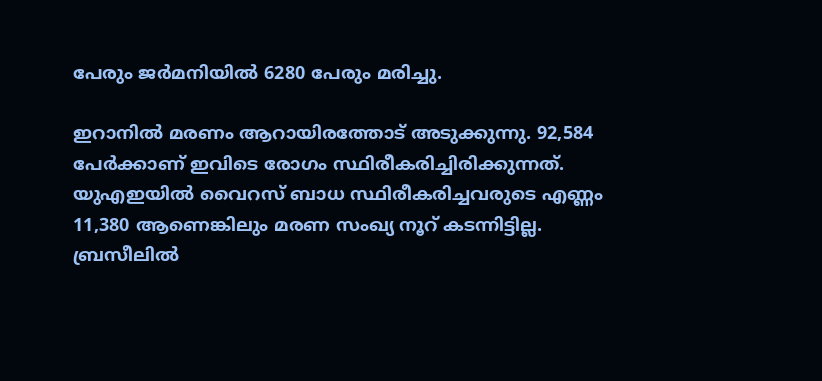പേരും ജർമനിയിൽ 6280 പേരും മരിച്ചു.

ഇറാനിൽ മരണം ആറായിരത്തോട് അടുക്കുന്നു. 92,584 പേർക്കാണ് ഇവിടെ രോഗം സ്ഥിരീകരിച്ചിരിക്കുന്നത്. യുഎഇയിൽ വൈറസ് ബാധ സ്ഥിരീകരിച്ചവരുടെ എണ്ണം 11,380 ആണെങ്കിലും മരണ സംഖ്യ നൂറ് കടന്നിട്ടില്ല. ബ്രസീലിൽ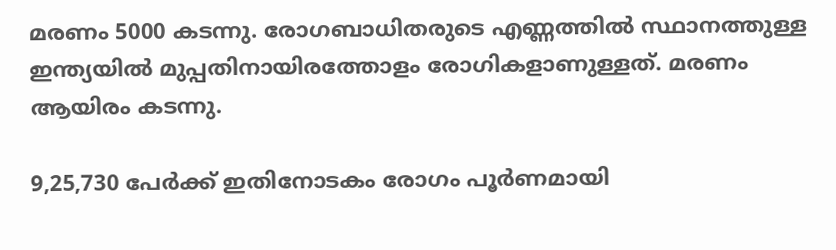മരണം 5000 കടന്നു. രോഗബാധിതരുടെ എണ്ണത്തിൽ സ്ഥാനത്തുള്ള ഇന്ത്യയിൽ മുപ്പതിനായിരത്തോളം രോഗികളാണുള്ളത്. മരണം ആയിരം കടന്നു.

9,25,730 പേർക്ക് ഇതിനോടകം രോഗം പൂർണമായി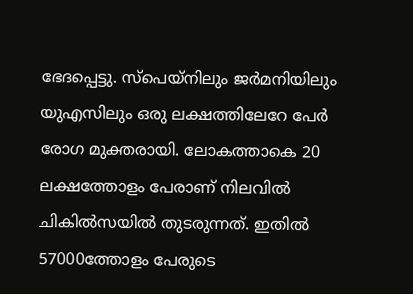ഭേദപ്പെട്ടു. സ്പെയ്നിലും ജർമനിയിലും യുഎസിലും ഒരു ലക്ഷത്തിലേറേ പേർ രോഗ മുക്തരായി. ലോകത്താകെ 20 ലക്ഷത്തോളം പേരാണ് നിലവിൽ ചികിൽസയിൽ തുടരുന്നത്. ഇതിൽ 57000ത്തോളം പേരുടെ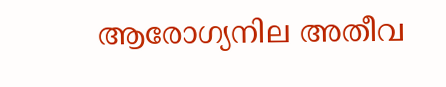ആരോഗ്യനില അതീവ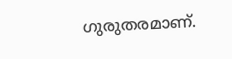ഗുരുതരമാണ്.